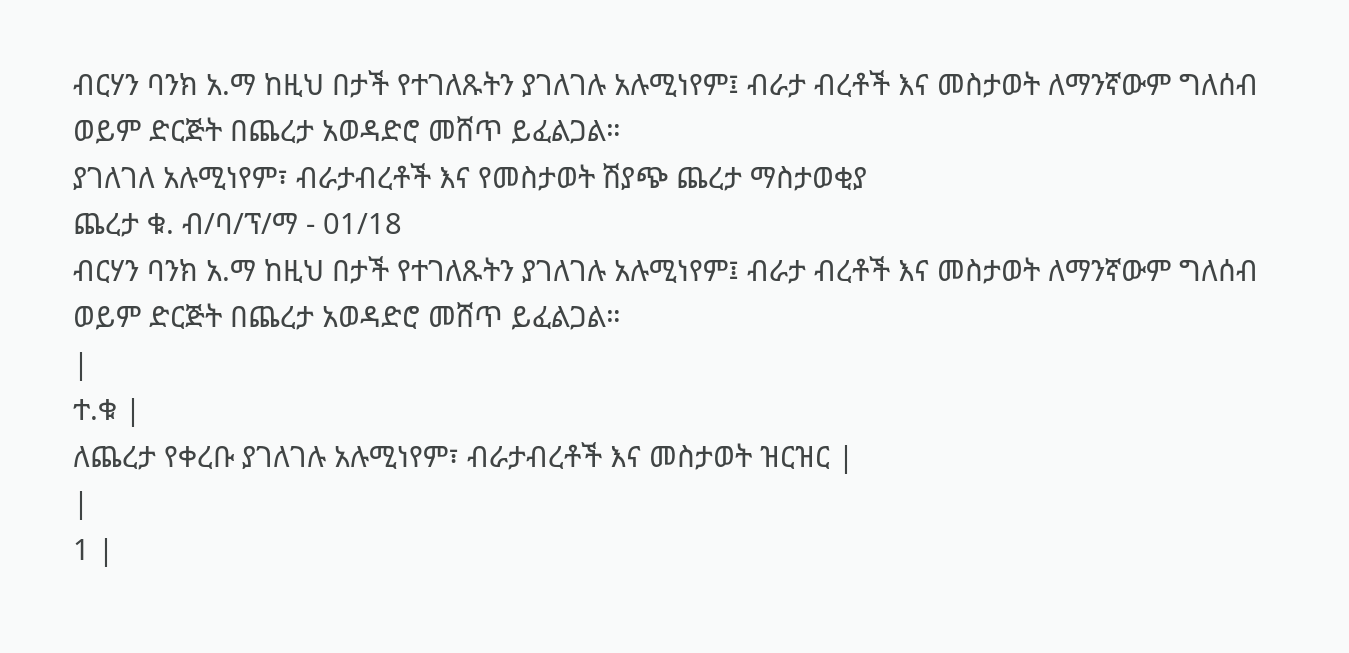ብርሃን ባንክ አ.ማ ከዚህ በታች የተገለጹትን ያገለገሉ አሉሚነየም፤ ብራታ ብረቶች እና መስታወት ለማንኛውም ግለሰብ ወይም ድርጅት በጨረታ አወዳድሮ መሸጥ ይፈልጋል።
ያገለገለ አሉሚነየም፣ ብራታብረቶች እና የመስታወት ሽያጭ ጨረታ ማስታወቂያ
ጨረታ ቁ. ብ/ባ/ፕ/ማ - 01/18
ብርሃን ባንክ አ.ማ ከዚህ በታች የተገለጹትን ያገለገሉ አሉሚነየም፤ ብራታ ብረቶች እና መስታወት ለማንኛውም ግለሰብ ወይም ድርጅት በጨረታ አወዳድሮ መሸጥ ይፈልጋል።
|
ተ.ቁ |
ለጨረታ የቀረቡ ያገለገሉ አሉሚነየም፣ ብራታብረቶች እና መስታወት ዝርዝር |
|
1 |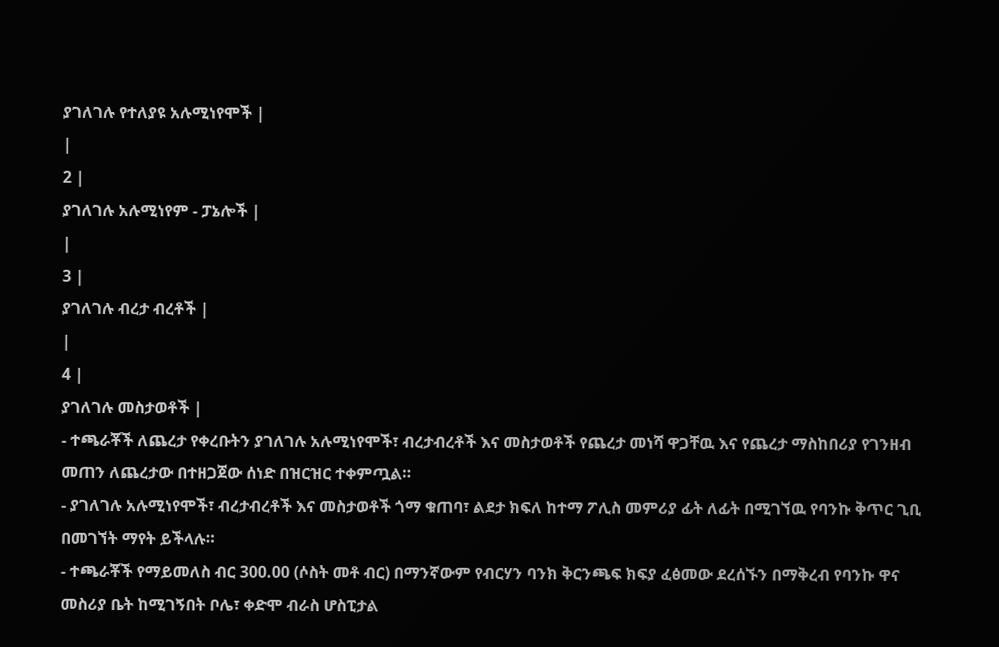ያገለገሉ የተለያዩ አሉሚነየሞች |
|
2 |
ያገለገሉ አሉሚነየም - ፓኔሎች |
|
3 |
ያገለገሉ ብረታ ብረቶች |
|
4 |
ያገለገሉ መስታወቶች |
- ተጫራቾች ለጨረታ የቀረቡትን ያገለገሉ አሉሚነየሞች፣ ብረታብረቶች እና መስታወቶች የጨረታ መነሻ ዋጋቸዉ እና የጨረታ ማስከበሪያ የገንዘብ መጠን ለጨረታው በተዘጋጀው ሰነድ በዝርዝር ተቀምጧል።
- ያገለገሉ አሉሚነየሞች፣ ብረታብረቶች እና መስታወቶች ጎማ ቁጠባ፣ ልደታ ክፍለ ከተማ ፖሊስ መምሪያ ፊት ለፊት በሚገኘዉ የባንኩ ቅጥር ጊቢ በመገኘት ማየት ይችላሉ።
- ተጫራቾች የማይመለስ ብር 300.00 (ሶስት መቶ ብር) በማንኛውም የብርሃን ባንክ ቅርንጫፍ ክፍያ ፈፅመው ደረሰኙን በማቅረብ የባንኩ ዋና መስሪያ ቤት ከሚገኝበት ቦሌ፣ ቀድሞ ብራስ ሆስፒታል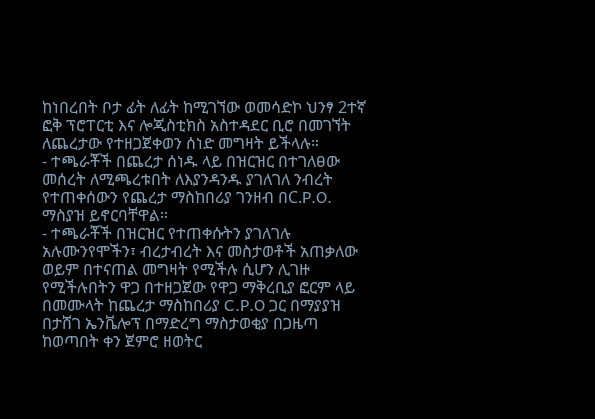ከነበረበት ቦታ ፊት ለፊት ከሚገኘው ወመሳድኮ ህንፃ 2ተኛ ፎቅ ፕሮፐርቲ እና ሎጂስቲክስ አስተዳደር ቢሮ በመገኘት ለጨረታው የተዘጋጀቀወን ሰነድ መግዛት ይችላሉ።
- ተጫራቾች በጨረታ ሰነዱ ላይ በዝርዝር በተገለፀው መሰረት ለሚጫረቱበት ለእያንዳንዱ ያገለገለ ንብረት የተጠቀሰውን የጨረታ ማስከበሪያ ገንዘብ በC.P.O. ማስያዝ ይኖርባቸዋል።
- ተጫራቾች በዝርዝር የተጠቀሱትን ያገለገሉ አሉሙንየሞችን፣ ብረታብረት እና መስታወቶች አጠቃለው ወይም በተናጠል መግዛት የሚችሉ ሲሆን ሊገዙ የሚችሉበትን ዋጋ በተዘጋጀው የዋጋ ማቅረቢያ ፎርም ላይ በመሙላት ከጨረታ ማስከበሪያ C.P.O ጋር በማያያዝ በታሸገ ኤንቬሎፕ በማድረግ ማስታወቂያ በጋዜጣ ከወጣበት ቀን ጀምሮ ዘወትር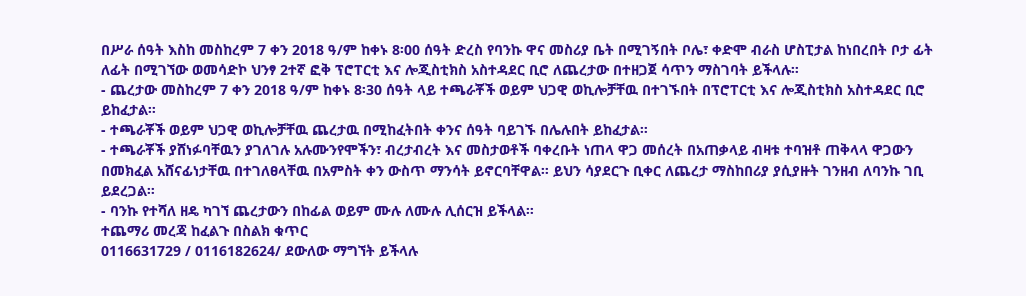በሥራ ሰዓት እስከ መስከረም 7 ቀን 2018 ዓ/ም ከቀኑ 8፡00 ሰዓት ድረስ የባንኩ ዋና መስሪያ ቤት በሚገኝበት ቦሌ፣ ቀድሞ ብራስ ሆስፒታል ከነበረበት ቦታ ፊት ለፊት በሚገኘው ወመሳድኮ ህንፃ 2ተኛ ፎቅ ፕሮፐርቲ እና ሎጂስቲክስ አስተዳደር ቢሮ ለጨረታው በተዘጋጀ ሳጥን ማስገባት ይችላሉ።
- ጨረታው መስከረም 7 ቀን 2018 ዓ/ም ከቀኑ 8፡30 ሰዓት ላይ ተጫራቾች ወይም ህጋዊ ወኪሎቻቸዉ በተገኙበት በፕሮፐርቲ እና ሎጂስቲክስ አስተዳደር ቢሮ ይከፈታል።
- ተጫራቾች ወይም ህጋዊ ወኪሎቻቸዉ ጨረታዉ በሚከፈትበት ቀንና ሰዓት ባይገኙ በሌሉበት ይከፈታል።
- ተጫራቾች ያሸነፉባቸዉን ያገለገሉ አሉሙንየሞችን፣ ብረታብረት እና መስታወቶች ባቀረቡት ነጠላ ዋጋ መሰረት በአጠቃላይ ብዛቱ ተባዝቶ ጠቅላላ ዋጋውን በመክፈል አሸናፊነታቸዉ በተገለፀላቸዉ በአምስት ቀን ውስጥ ማንሳት ይኖርባቸዋል። ይህን ሳያደርጉ ቢቀር ለጨረታ ማስከበሪያ ያሲያዙት ገንዘብ ለባንኩ ገቢ ይደረጋል።
- ባንኩ የተሻለ ዘዴ ካገኘ ጨረታውን በከፊል ወይም ሙሉ ለሙሉ ሊሰርዝ ይችላል።
ተጨማሪ መረጃ ከፈልጉ በስልክ ቁጥር
0116631729 / 0116182624/ ደውለው ማግኘት ይችላሉ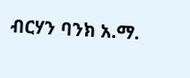ብርሃን ባንክ አ.ማ.